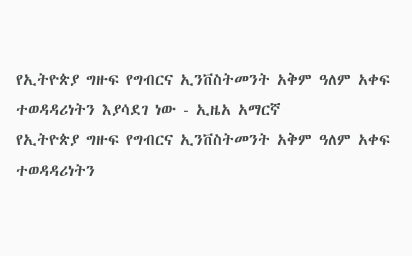የኢትዮጵያ ግዙፍ የግብርና ኢንቨስትመንት አቅም ዓለም አቀፍ ተወዳዳሪነትን እያሳደገ ነው - ኢዜአ አማርኛ
የኢትዮጵያ ግዙፍ የግብርና ኢንቨስትመንት አቅም ዓለም አቀፍ ተወዳዳሪነትን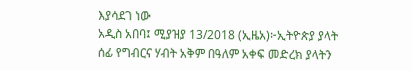እያሳደገ ነው
አዲስ አበባ፤ ሚያዝያ 13/2018 (ኢዜአ)፦ኢትዮጵያ ያላት ሰፊ የግብርና ሃብት አቅም በዓለም አቀፍ መድረክ ያላትን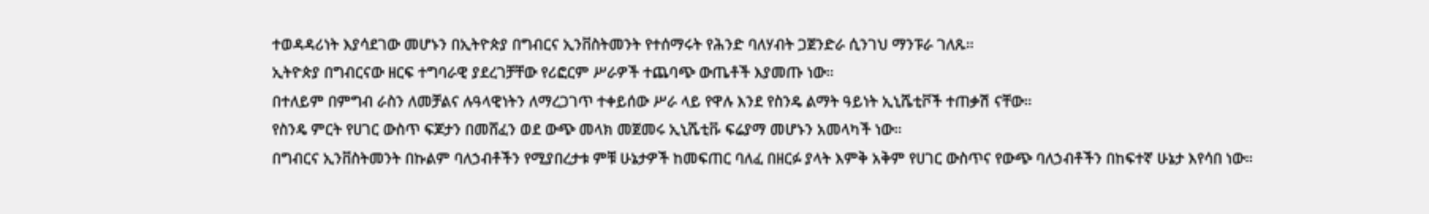ተወዳዳሪነት እያሳደገው መሆኑን በኢትዮጵያ በግብርና ኢንቨስትመንት የተሰማሩት የሕንድ ባለሃብት ጋጀንድራ ሲንገህ ማንፑራ ገለጹ።
ኢትዮጵያ በግብርናው ዘርፍ ተግባራዊ ያደረገቻቸው የሪፎርም ሥራዎች ተጨባጭ ውጤቶች እያመጡ ነው።
በተለይም በምግብ ራስን ለመቻልና ሉዓላዊነትን ለማረጋገጥ ተቀይሰው ሥራ ላይ የዋሉ እንደ የስንዴ ልማት ዓይነት ኢኒሼቲቮች ተጠቃሽ ናቸው።
የስንዴ ምርት የሀገር ውስጥ ፍጆታን በመሸፈን ወደ ውጭ መላክ መጀመሩ ኢኒሼቲቩ ፍሬያማ መሆኑን አመላካች ነው።
በግብርና ኢንቨስትመንት በኩልም ባለኃብቶችን የሚያበረታቱ ምቹ ሁኔታዎች ከመፍጠር ባለፈ በዘርፉ ያላት እምቅ አቅም የሀገር ውስጥና የውጭ ባለኃብቶችን በከፍተኛ ሁኔታ እየሳበ ነው።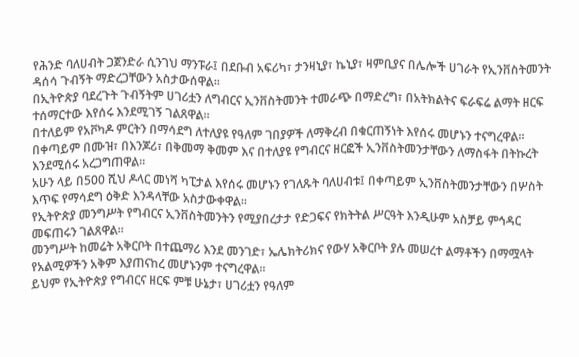የሕንድ ባለሀብት ጋጀንድራ ሲንገህ ማንፑራ፤ በደቡብ አፍሪካ፣ ታንዛኒያ፣ ኬኒያ፣ ዛምቢያና በሌሎች ሀገራት የኢንቨስትመንት ዳሰሳ ጉብኝት ማድረጋቸውን አስታውሰዋል።
በኢትዮጵያ ባደረጉት ጉብኝትም ሀገሪቷን ለግብርና ኢንቨስትመንት ተመራጭ በማድረግ፣ በአትክልትና ፍራፍሬ ልማት ዘርፍ ተሰማርተው እየሰሩ እንደሚገኝ ገልጸዋል።
በተለይም የአቮካዶ ምርትን በማሳደግ ለተለያዩ የዓለም ገበያዎች ለማቅረብ በቁርጠኝነት እየሰሩ መሆኑን ተናግረዋል።
በቀጣይም በሙዝ፣ በእንጆሪ፣ በቅመማ ቅመም እና በተለያዩ የግብርና ዘርፎች ኢንቨስትመንታቸውን ለማስፋት በትኩረት እንደሚሰሩ አረጋግጠዋል።
አሁን ላይ በ500 ሺህ ዶላር መነሻ ካፒታል እየሰሩ መሆኑን የገለጹት ባለሀብቱ፤ በቀጣይም ኢንቨስትመንታቸውን በሦስት እጥፍ የማሳደግ ዕቅድ እንዳላቸው አስታውቀዋል።
የኢትዮጵያ መንግሥት የግብርና ኢንቨስትመንትን የሚያበረታታ የድጋፍና የክትትል ሥርዓት እንዲሁም አስቻይ ምኅዳር መፍጠሩን ገልጸዋል።
መንግሥት ከመሬት አቅርቦት በተጨማሪ እንደ መንገድ፣ ኤሌክትሪክና የውሃ አቅርቦት ያሉ መሠረተ ልማቶችን በማሟላት የአልሚዎችን አቅም እያጠናከረ መሆኑንም ተናግረዋል።
ይህም የኢትዮጵያ የግብርና ዘርፍ ምቹ ሁኔታ፣ ሀገሪቷን የዓለም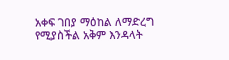አቀፍ ገበያ ማዕከል ለማድረግ የሚያስችል አቅም እንዳላት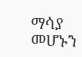ማሳያ መሆኑን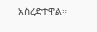አስረድተዋል።